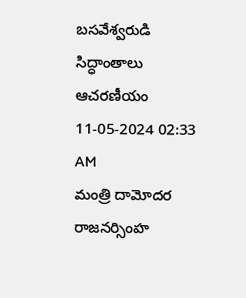బసవేశ్వరుడి సిద్ధాంతాలు ఆచరణీయం
11-05-2024 02:33 AM
మంత్రి దామోదర రాజనర్సింహ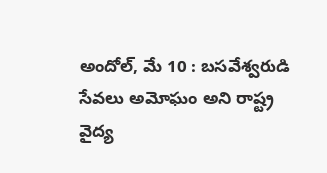అందోల్, మే 10 : బసవేశ్వరుడి సేవలు అమోఘం అని రాష్ట్ర వైద్య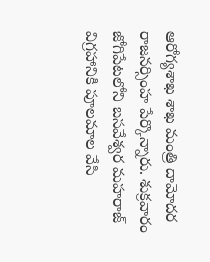ఆరోగ్యశాఖ శాఖ మంత్రి దామోదర రాజనర్సింహ పేర్కొన్నారు. శుక్రవారం జోగిపేటలోని బసవేశ్వర మహరాజ్ విగ్రహానికి పూలమాల వేసి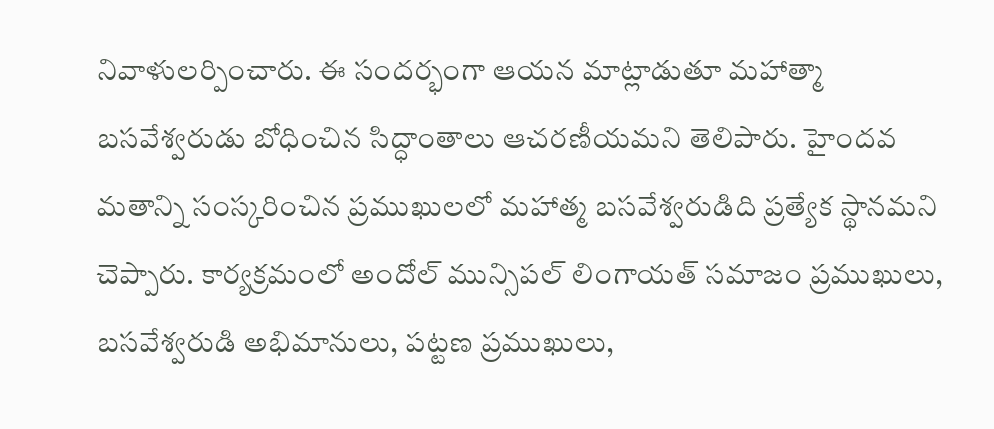నివాళులర్పించారు. ఈ సందర్భంగా ఆయన మాట్లాడుతూ మహాత్మా బసవేశ్వరుడు బోధించిన సిద్ధాంతాలు ఆచరణీయమని తెలిపారు. హైందవ మతాన్ని సంస్కరించిన ప్రముఖులలో మహాత్మ బసవేశ్వరుడిది ప్రత్యేక స్థానమని చెప్పారు. కార్యక్రమంలో అందోల్ మున్సిపల్ లింగాయత్ సమాజం ప్రముఖులు, బసవేశ్వరుడి అభిమానులు, పట్టణ ప్రముఖులు,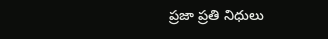ప్రజా ప్రతి నిధులు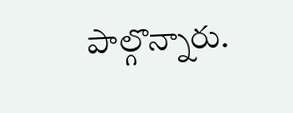పాల్గొన్నారు.